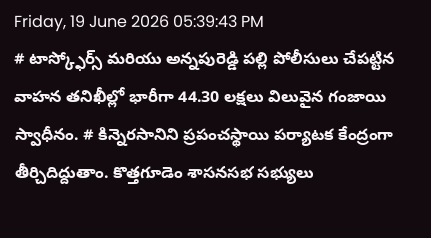Friday, 19 June 2026 05:39:43 PM
# టాస్క్ఫోర్స్ మరియు అన్నపురెడ్డి పల్లి పోలీసులు చేపట్టిన వాహన తనిఖీల్లో భారీగా 44.30 లక్షలు విలువైన గంజాయి స్వాధీనం. # కిన్నెరసానిని ప్రపంచస్థాయి పర్యాటక కేంద్రంగా తీర్చిదిద్దుతాం. కొత్తగూడెం శాసనసభ సభ్యులు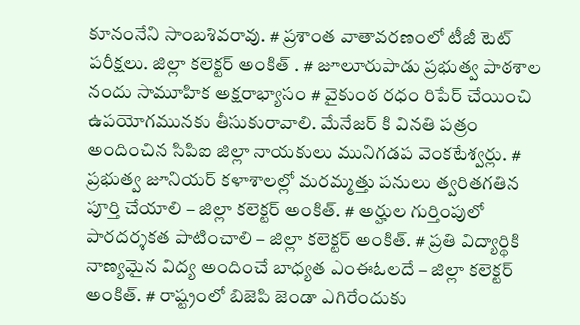కూనంనేని సాంబశివరావు. # ప్రశాంత వాతావరణంలో టీజీ టెట్ పరీక్షలు. జిల్లా కలెక్టర్ అంకిత్ . # జూలూరుపాడు ప్రభుత్వ పాఠశాల నందు సామూహిక అక్షరాభ్యాసం # వైకుంఠ రధం రిపేర్ చేయించి ఉపయోగమునకు తీసుకురావాలి. మేనేజర్ కి వినతి పత్రం అందించిన సిపిఐ జిల్లా నాయకులు మునిగడప వెంకటేశ్వర్లు. # ప్రభుత్వ జూనియర్ కళాశాలల్లో మరమ్మత్తు పనులు త్వరితగతిన పూర్తి చేయాలి – జిల్లా కలెక్టర్ అంకిత్. # అర్హుల గుర్తింపులో పారదర్శకత పాటించాలి – జిల్లా కలెక్టర్ అంకిత్. # ప్రతి విద్యార్థికి నాణ్యమైన విద్య అందించే బాధ్యత ఎంఈఓలదే – జిల్లా కలెక్టర్ అంకిత్. # రాష్ట్రంలో బిజెపి జెండా ఎగిరేందుకు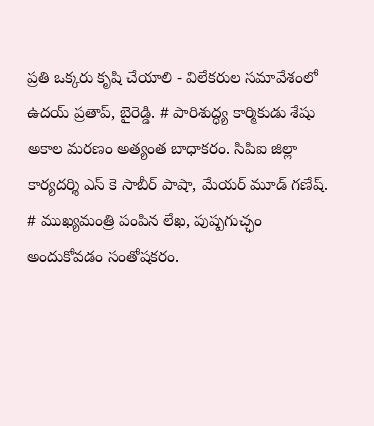ప్రతి ఒక్కరు కృషి చేయాలి - విలేకరుల సమావేశంలో ఉదయ్ ప్రతాప్, బైరెడ్డి. # పారిశుద్ధ్య కార్మికుడు శేషు అకాల మరణం అత్యంత బాధాకరం. సిపిఐ జిల్లా కార్యదర్శి ఎస్ కె సాబీర్ పాషా, మేయర్ మూడ్ గణేష్. # ముఖ్యమంత్రి పంపిన లేఖ, పుష్పగుచ్ఛం అందుకోవడం సంతోషకరం.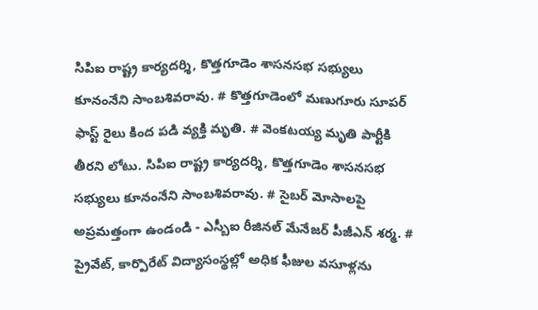సిపిఐ రాష్ట్ర కార్యదర్శి, కొత్తగూడెం శాసనసభ సభ్యులు కూనంనేని సాంబశివరావు. # కొత్తగూడెంలో మణుగూరు సూపర్ ఫాస్ట్ రైలు కింద పడి వ్యక్తి మృతి. # వెంకటయ్య మృతి పార్టీకి తీరని లోటు. సిపిఐ రాష్ట్ర కార్యదర్శి, కొత్తగూడెం శాసనసభ సభ్యులు కూనంనేని సాంబశివరావు. # సైబర్ మోసాలపై అప్రమత్తంగా ఉండండి - ఎస్బీఐ రీజినల్ మేనేజర్ పీజీఎన్ శర్మ. # ప్రైవేట్, కార్పొరేట్ విద్యాసంస్థల్లో అధిక ఫీజుల వసూళ్లను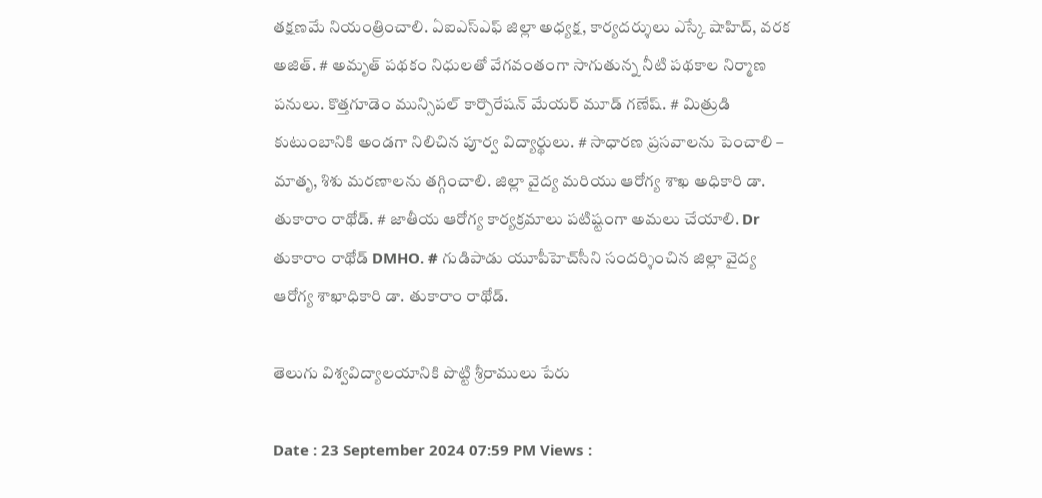తక్షణమే నియంత్రించాలి. ఏఐఎస్ఎఫ్ జిల్లా అధ్యక్ష, కార్యదర్శులు ఎస్కే షాహిద్, వరక అజిత్. # అమృత్ పథకం నిధులతో వేగవంతంగా సాగుతున్న నీటి పథకాల నిర్మాణ పనులు. కొత్తగూడెం మున్సిపల్ కార్పొరేషన్ మేయర్ మూడ్ గణేష్. # మిత్రుడి కుటుంబానికి అండగా నిలిచిన పూర్వ విద్యార్థులు. # సాధారణ ప్రసవాలను పెంచాలి – మాతృ, శిశు మరణాలను తగ్గించాలి. జిల్లా వైద్య మరియు ఆరోగ్య శాఖ అధికారి డా. తుకారాం రాథోడ్. # జాతీయ ఆరోగ్య కార్యక్రమాలు పటిష్టంగా అమలు చేయాలి. Dr తుకారాం రాథోడ్ DMHO. # గుడిపాడు యూపీహెచ్‌సీని సందర్శించిన జిల్లా వైద్య ఆరోగ్య శాఖాధికారి డా. తుకారాం రాథోడ్.

తెలుగు విశ్వవిద్యాలయానికి పొట్టి శ్రీరాములు పేరు

Date : 23 September 2024 07:59 PM Views :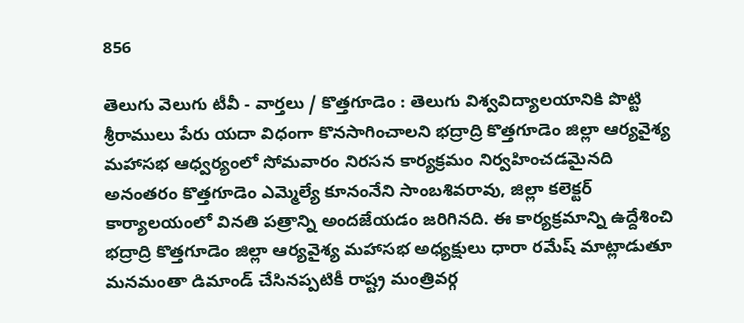856

తెలుగు వెలుగు టీవీ - వార్తలు / కొత్తగూడెం : తెలుగు విశ్వవిద్యాలయానికి పొట్టి శ్రీరాములు పేరు యదా విధంగా కొనసాగించాలని భద్రాద్రి కొత్తగూడెం జిల్లా ఆర్యవైశ్య మహాసభ ఆధ్వర్యంలో సోమవారం నిరసన కార్యక్రమం నిర్వహించడమైనది అనంతరం కొత్తగూడెం ఎమ్మెల్యే కూనంనేని సాంబశివరావు, జిల్లా కలెక్టర్ కార్యాలయంలో వినతి పత్రాన్ని అందజేయడం జరిగినది. ఈ కార్యక్రమాన్ని ఉద్దేశించి భద్రాద్రి కొత్తగూడెం జిల్లా ఆర్యవైశ్య మహాసభ అధ్యక్షులు ధారా రమేష్ మాట్లాడుతూ మనమంతా డిమాండ్ చేసినప్పటికీ రాష్ట్ర మంత్రివర్గ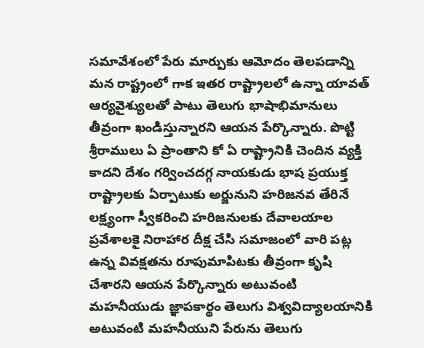సమావేశంలో పేరు మార్పుకు ఆమోదం తెలపడాన్ని మన రాష్ట్రంలో గాక ఇతర రాష్ట్రాలలో ఉన్నా యావత్ ఆర్యవైశ్యులతో పాటు తెలుగు భాషాభిమానులు తీవ్రంగా ఖండిస్తున్నారని ఆయన పేర్కొన్నారు. పొట్టి శ్రీరాములు ఏ ప్రాంతాని కో ఏ రాష్ట్రానికి చెందిన వ్యక్తి కాదని దేశం గర్వించదగ్గ నాయకుడు భాష ప్రయుక్త రాష్ట్రాలకు ఏర్పాటుకు అర్జునుని హరిజనవ తేరినే లక్ష్యంగా స్వీకరించి హరిజనులకు దేవాలయాల ప్రవేశాలకై నిరాహార దీక్ష చేసి సమాజంలో వారి పట్ల ఉన్న వివక్షతను రూపుమాపిటకు తీవ్రంగా కృషి చేశారని ఆయన పేర్కొన్నారు అటువంటి మహనీయుడు జ్ఞాపకార్థం తెలుగు విశ్వవిద్యాలయానికి అటువంటి మహనీయుని పేరును తెలుగు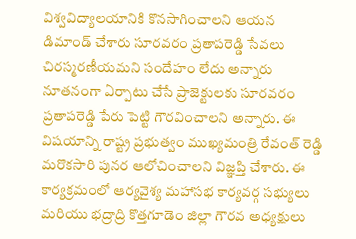విశ్వవిద్యాలయానికి కొనసాగించాలని ఆయన డిమాండ్ చేశారు సూరవరం ప్రతాపరెడ్డి సేవలు చిరస్మరణీయమని సందేహం లేదు అన్నారు నూతనంగా ఏర్పాటు చేసే ప్రాజెక్టులకు సూరవరం ప్రతాపరెడ్డి పేరు పెట్టి గౌరవించాలని అన్నారు. ఈ విషయాన్ని రాష్ట్ర ప్రభుత్వం ముఖ్యమంత్రి రేవంత్ రెడ్డి మరొకసారి పునర ఆలోచించాలని విజ్ఞప్తి చేశారు. ఈ కార్యక్రమంలో ఆర్యవైశ్య మహాసభ కార్యవర్గ సభ్యులు మరియు భద్రాద్రి కొత్తగూడెం జిల్లా గౌరవ అధ్యక్షులు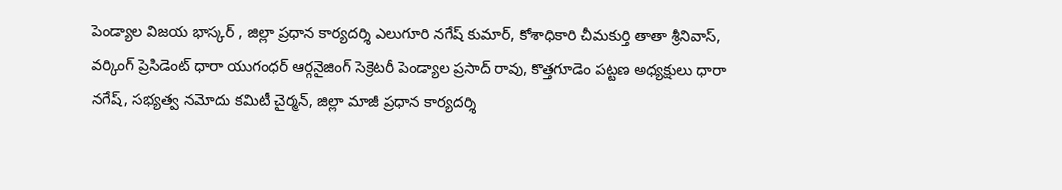పెండ్యాల విజయ భాస్కర్ , జిల్లా ప్రధాన కార్యదర్శి ఎలుగూరి నగేష్ కుమార్, కోశాధికారి చీమకుర్తి తాతా శ్రీనివాస్, వర్కింగ్ ప్రెసిడెంట్ ధారా యుగంధర్ ఆర్గనైజింగ్ సెక్రెటరీ పెండ్యాల ప్రసాద్ రావు, కొత్తగూడెం పట్టణ అధ్యక్షులు ధారా నగేష్, సభ్యత్వ నమోదు కమిటీ చైర్మన్, జిల్లా మాజీ ప్రధాన కార్యదర్శి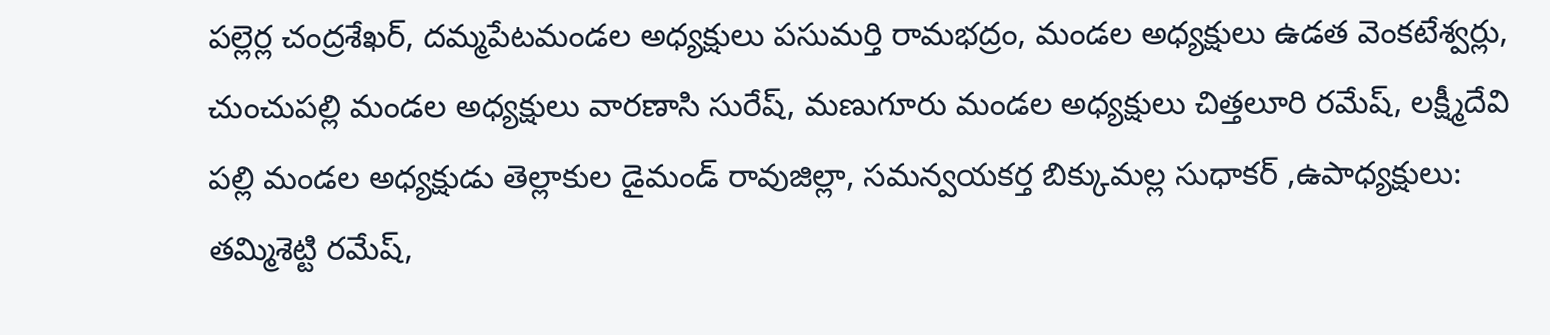పల్లెర్ల చంద్రశేఖర్, దమ్మపేటమండల అధ్యక్షులు పసుమర్తి రామభద్రం, మండల అధ్యక్షులు ఉడత వెంకటేశ్వర్లు, చుంచుపల్లి మండల అధ్యక్షులు వారణాసి సురేష్, మణుగూరు మండల అధ్యక్షులు చిత్తలూరి రమేష్, లక్ష్మీదేవి పల్లి మండల అధ్యక్షుడు తెల్లాకుల డైమండ్ రావుజిల్లా, సమన్వయకర్త బిక్కుమల్ల సుధాకర్ ,ఉపాధ్యక్షులు: తమ్మిశెట్టి రమేష్,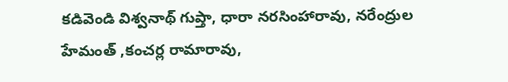కడివెండి విశ్వనాథ్ గుప్తా, ధారా నరసింహారావు, నరేంద్రుల హేమంత్ ,కంచర్ల రామారావు,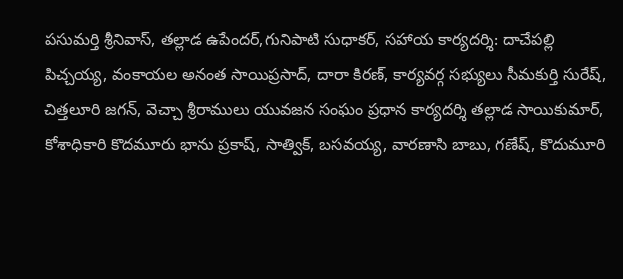పసుమర్తి శ్రీనివాస్, తల్లాడ ఉపేందర్,గునిపాటి సుధాకర్, సహాయ కార్యదర్శి: దాచేపల్లి పిచ్చయ్య, వంకాయల అనంత సాయిప్రసాద్, దారా కిరణ్, కార్యవర్గ సభ్యులు సీమకుర్తి సురేష్, చిత్తలూరి జగన్, వెచ్చా శ్రీరాములు యువజన సంఘం ప్రధాన కార్యదర్శి తల్లాడ సాయికుమార్, కోశాధికారి కొదమూరు భాను ప్రకాష్, సాత్విక్, బసవయ్య, వారణాసి బాబు, గణేష్, కొదుమూరి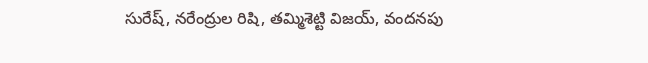సురేష్, నరేంద్రుల రిషి, తమ్మిశెట్టి విజయ్, వందనపు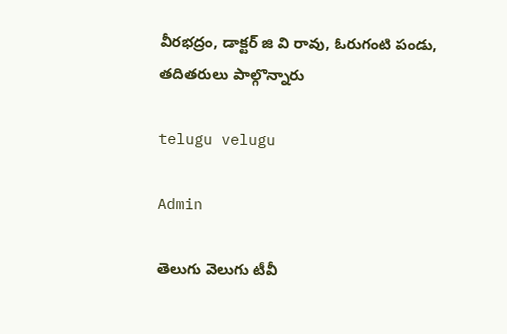వీరభద్రం, డాక్టర్ జి వి రావు, ఓరుగంటి పండు, తదితరులు పాల్గొన్నారు

telugu velugu

Admin

తెలుగు వెలుగు టీవీ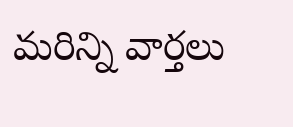మరిన్ని వార్తలు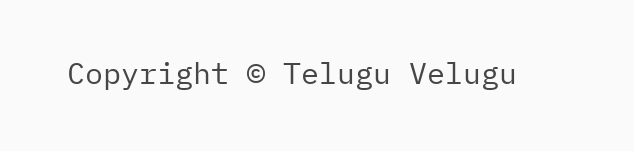Copyright © Telugu Velugu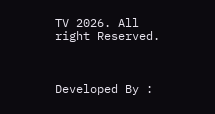TV 2026. All right Reserved.



Developed By :